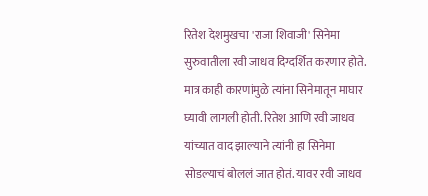रितेश देशमुखचा 'राजा शिवाजी' सिनेमा सुरुवातीला रवी जाधव दिग्दर्शित करणार होते. मात्र काही कारणांमुळे त्यांना सिनेमातून माघार घ्यावी लागली होती. रितेश आणि रवी जाधव यांच्यात वाद झाल्याने त्यांनी हा सिनेमा सोडल्याचं बोललं जात होतं. यावर रवी जाधव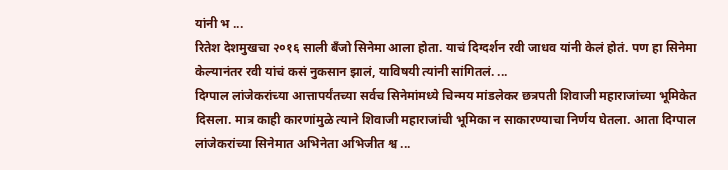यांनी भ ...
रितेश देशमुखचा २०१६ साली बँजो सिनेमा आला होता. याचं दिग्दर्शन रवी जाधव यांनी केलं होतं. पण हा सिनेमा केल्यानंतर रवी यांचं कसं नुकसान झालं, याविषयी त्यांनी सांगितलं. ...
दिग्पाल लांजेकरांच्या आत्तापर्यंतच्या सर्वच सिनेमांमध्ये चिन्मय मांडलेकर छत्रपती शिवाजी महाराजांच्या भूमिकेत दिसला. मात्र काही कारणांमुळे त्याने शिवाजी महाराजांची भूमिका न साकारण्याचा निर्णय घेतला. आता दिग्पाल लांजेकरांच्या सिनेमात अभिनेता अभिजीत श्व ...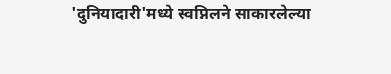'दुनियादारी'मध्ये स्वप्निलने साकारलेल्या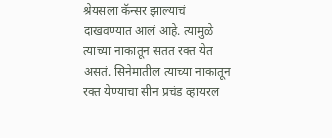श्रेयसला कॅन्सर झाल्याचं दाखवण्यात आलं आहे. त्यामुळे त्याच्या नाकातून सतत रक्त येत असतं. सिनेमातील त्याच्या नाकातून रक्त येण्याचा सीन प्रचंड व्हायरल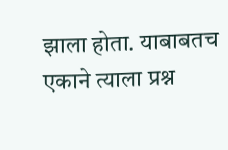झाला होता. याबाबतच एकाने त्याला प्रश्न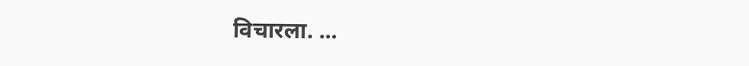विचारला. ...